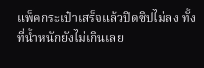แพ็คกระเป๋าเสร็จแล้วปิดซิปไม่ลง ทั้งที่น้ำหนักยังไม่เกินเลย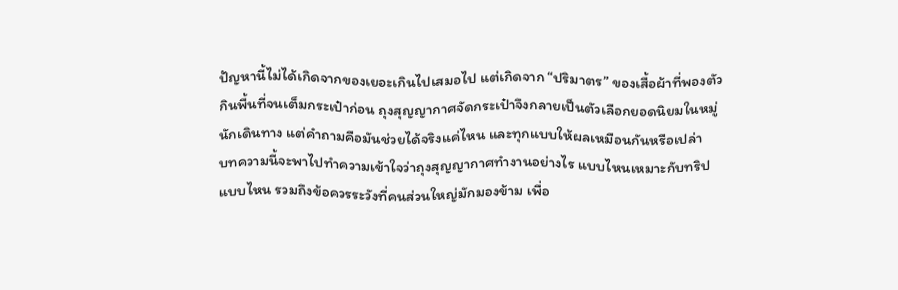ปัญหานี้ไม่ได้เกิดจากของเยอะเกินไปเสมอไป แต่เกิดจาก “ปริมาตร” ของเสื้อผ้าที่พองตัวกินพื้นที่จนเต็มกระเป๋าก่อน ถุงสุญญากาศจัดกระเป๋าจึงกลายเป็นตัวเลือกยอดนิยมในหมู่นักเดินทาง แต่คำถามคือมันช่วยได้จริงแค่ไหน และทุกแบบให้ผลเหมือนกันหรือเปล่า
บทความนี้จะพาไปทำความเข้าใจว่าถุงสุญญากาศทำงานอย่างไร แบบไหนเหมาะกับทริปแบบไหน รวมถึงข้อควรระวังที่คนส่วนใหญ่มักมองข้าม เพื่อ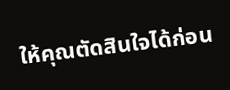ให้คุณตัดสินใจได้ก่อน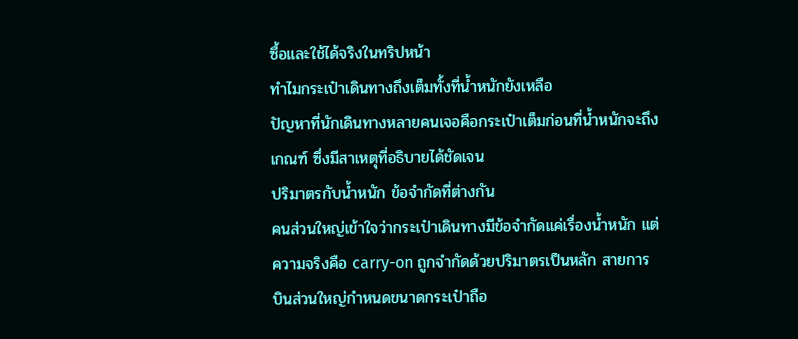ซื้อและใช้ได้จริงในทริปหน้า
ทำไมกระเป๋าเดินทางถึงเต็มทั้งที่น้ำหนักยังเหลือ
ปัญหาที่นักเดินทางหลายคนเจอคือกระเป๋าเต็มก่อนที่น้ำหนักจะถึงเกณฑ์ ซึ่งมีสาเหตุที่อธิบายได้ชัดเจน
ปริมาตรกับน้ำหนัก ข้อจำกัดที่ต่างกัน
คนส่วนใหญ่เข้าใจว่ากระเป๋าเดินทางมีข้อจำกัดแค่เรื่องน้ำหนัก แต่ความจริงคือ carry-on ถูกจำกัดด้วยปริมาตรเป็นหลัก สายการบินส่วนใหญ่กำหนดขนาดกระเป๋าถือ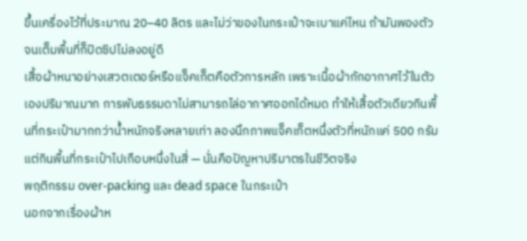ขึ้นเครื่องไว้ที่ประมาณ 20–40 ลิตร และไม่ว่าของในกระเป๋าจะเบาแค่ไหน ถ้ามันพองตัวจนเต็มพื้นที่ก็ปิดซิปไม่ลงอยู่ดี
เสื้อผ้าหนาอย่างเสวตเตอร์หรือแจ็คเก็ตคือตัวการหลัก เพราะเนื้อผ้ากักอากาศไว้ในตัวเองปริมาณมาก การพับธรรมดาไม่สามารถไล่อากาศออกได้หมด ทำให้เสื้อตัวเดียวกินพื้นที่กระเป๋ามากกว่าน้ำหนักจริงหลายเท่า ลองนึกภาพแจ็คเก็ตหนึ่งตัวที่หนักแค่ 500 กรัม แต่กินพื้นที่กระเป๋าไปเกือบหนึ่งในสี่ — นั่นคือปัญหาปริมาตรในชีวิตจริง
พฤติกรรม over-packing และ dead space ในกระเป๋า
นอกจากเรื่องผ้าห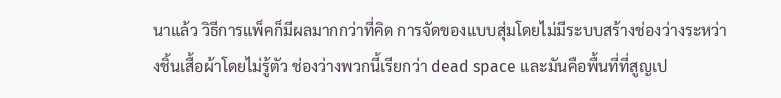นาแล้ว วิธีการแพ็คก็มีผลมากกว่าที่คิด การจัดของแบบสุ่มโดยไม่มีระบบสร้างช่องว่างระหว่างชิ้นเสื้อผ้าโดยไม่รู้ตัว ช่องว่างพวกนี้เรียกว่า dead space และมันคือพื้นที่ที่สูญเป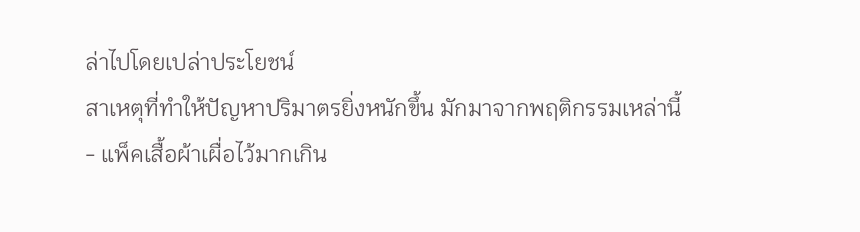ล่าไปโดยเปล่าประโยชน์
สาเหตุที่ทำให้ปัญหาปริมาตรยิ่งหนักขึ้น มักมาจากพฤติกรรมเหล่านี้
- แพ็คเสื้อผ้าเผื่อไว้มากเกิน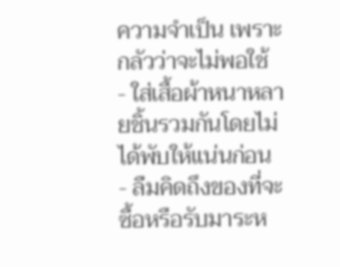ความจำเป็น เพราะกลัวว่าจะไม่พอใช้
- ใส่เสื้อผ้าหนาหลายชิ้นรวมกันโดยไม่ได้พับให้แน่นก่อน
- ลืมคิดถึงของที่จะซื้อหรือรับมาระห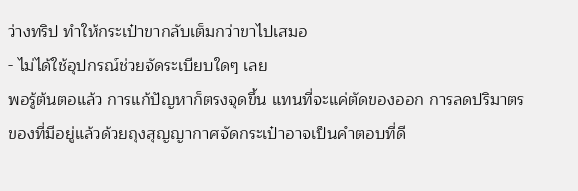ว่างทริป ทำให้กระเป๋าขากลับเต็มกว่าขาไปเสมอ
- ไม่ได้ใช้อุปกรณ์ช่วยจัดระเบียบใดๆ เลย
พอรู้ต้นตอแล้ว การแก้ปัญหาก็ตรงจุดขึ้น แทนที่จะแค่ตัดของออก การลดปริมาตรของที่มีอยู่แล้วด้วยถุงสุญญากาศจัดกระเป๋าอาจเป็นคำตอบที่ดี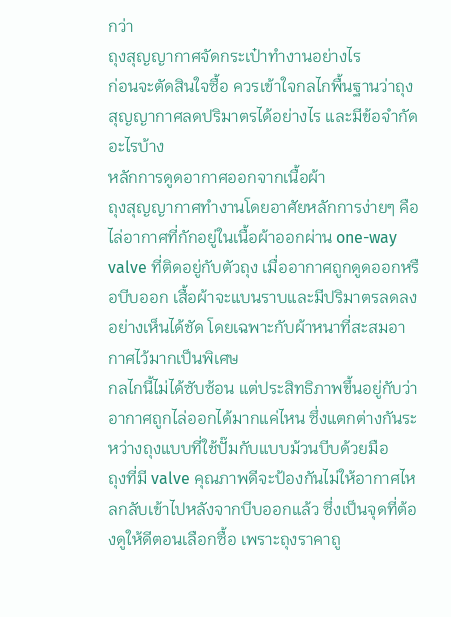กว่า
ถุงสุญญากาศจัดกระเป๋าทำงานอย่างไร
ก่อนจะตัดสินใจซื้อ ควรเข้าใจกลไกพื้นฐานว่าถุงสุญญากาศลดปริมาตรได้อย่างไร และมีข้อจำกัดอะไรบ้าง
หลักการดูดอากาศออกจากเนื้อผ้า
ถุงสุญญากาศทำงานโดยอาศัยหลักการง่ายๆ คือไล่อากาศที่กักอยู่ในเนื้อผ้าออกผ่าน one-way valve ที่ติดอยู่กับตัวถุง เมื่ออากาศถูกดูดออกหรือบีบออก เสื้อผ้าจะแบนราบและมีปริมาตรลดลงอย่างเห็นได้ชัด โดยเฉพาะกับผ้าหนาที่สะสมอากาศไว้มากเป็นพิเศษ
กลไกนี้ไม่ได้ซับซ้อน แต่ประสิทธิภาพขึ้นอยู่กับว่าอากาศถูกไล่ออกได้มากแค่ไหน ซึ่งแตกต่างกันระหว่างถุงแบบที่ใช้ปั๊มกับแบบม้วนบีบด้วยมือ
ถุงที่มี valve คุณภาพดีจะป้องกันไม่ให้อากาศไหลกลับเข้าไปหลังจากบีบออกแล้ว ซึ่งเป็นจุดที่ต้องดูให้ดีตอนเลือกซื้อ เพราะถุงราคาถู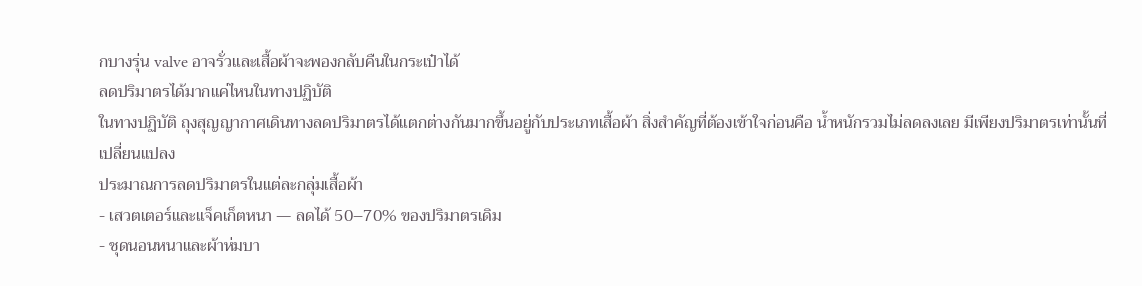กบางรุ่น valve อาจรั่วและเสื้อผ้าจะพองกลับคืนในกระเป๋าได้
ลดปริมาตรได้มากแค่ไหนในทางปฏิบัติ
ในทางปฏิบัติ ถุงสุญญากาศเดินทางลดปริมาตรได้แตกต่างกันมากขึ้นอยู่กับประเภทเสื้อผ้า สิ่งสำคัญที่ต้องเข้าใจก่อนคือ น้ำหนักรวมไม่ลดลงเลย มีเพียงปริมาตรเท่านั้นที่เปลี่ยนแปลง
ประมาณการลดปริมาตรในแต่ละกลุ่มเสื้อผ้า
- เสวตเตอร์และแจ็คเก็ตหนา — ลดได้ 50–70% ของปริมาตรเดิม
- ชุดนอนหนาและผ้าห่มบา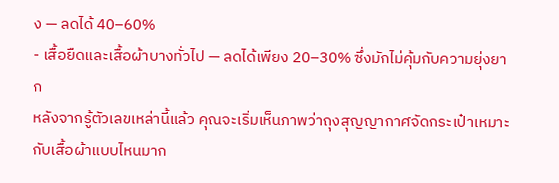ง — ลดได้ 40–60%
- เสื้อยืดและเสื้อผ้าบางทั่วไป — ลดได้เพียง 20–30% ซึ่งมักไม่คุ้มกับความยุ่งยาก
หลังจากรู้ตัวเลขเหล่านี้แล้ว คุณจะเริ่มเห็นภาพว่าถุงสุญญากาศจัดกระเป๋าเหมาะกับเสื้อผ้าแบบไหนมาก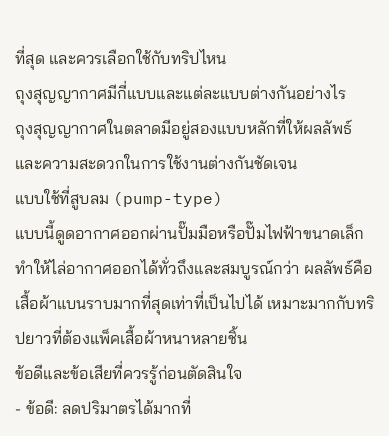ที่สุด และควรเลือกใช้กับทริปไหน
ถุงสุญญากาศมีกี่แบบและแต่ละแบบต่างกันอย่างไร
ถุงสุญญากาศในตลาดมีอยู่สองแบบหลักที่ให้ผลลัพธ์และความสะดวกในการใช้งานต่างกันชัดเจน
แบบใช้ที่สูบลม (pump-type)
แบบนี้ดูดอากาศออกผ่านปั๊มมือหรือปั๊มไฟฟ้าขนาดเล็ก ทำให้ไล่อากาศออกได้ทั่วถึงและสมบูรณ์กว่า ผลลัพธ์คือเสื้อผ้าแบนราบมากที่สุดเท่าที่เป็นไปได้ เหมาะมากกับทริปยาวที่ต้องแพ็คเสื้อผ้าหนาหลายชิ้น
ข้อดีและข้อเสียที่ควรรู้ก่อนตัดสินใจ
- ข้อดี: ลดปริมาตรได้มากที่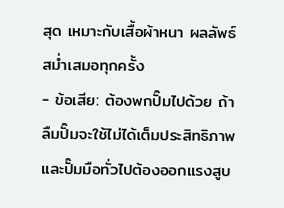สุด เหมาะกับเสื้อผ้าหนา ผลลัพธ์สม่ำเสมอทุกครั้ง
- ข้อเสีย: ต้องพกปั๊มไปด้วย ถ้าลืมปั๊มจะใช้ไม่ได้เต็มประสิทธิภาพ และปั๊มมือทั่วไปต้องออกแรงสูบ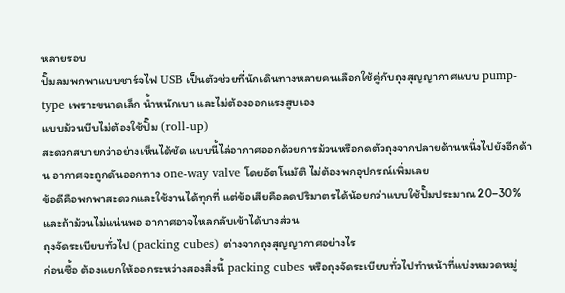หลายรอบ
ปั๊มลมพกพาแบบชาร์จไฟ USB เป็นตัวช่วยที่นักเดินทางหลายคนเลือกใช้คู่กับถุงสุญญากาศแบบ pump-type เพราะขนาดเล็ก น้ำหนักเบา และไม่ต้องออกแรงสูบเอง
แบบม้วนบีบไม่ต้องใช้ปั๊ม (roll-up)
สะดวกสบายกว่าอย่างเห็นได้ชัด แบบนี้ไล่อากาศออกด้วยการม้วนหรือกดตัวถุงจากปลายด้านหนึ่งไปยังอีกด้าน อากาศจะถูกดันออกทาง one-way valve โดยอัตโนมัติ ไม่ต้องพกอุปกรณ์เพิ่มเลย
ข้อดีคือพกพาสะดวกและใช้งานได้ทุกที่ แต่ข้อเสียคือลดปริมาตรได้น้อยกว่าแบบใช้ปั๊มประมาณ 20–30% และถ้าม้วนไม่แน่นพอ อากาศอาจไหลกลับเข้าได้บางส่วน
ถุงจัดระเบียบทั่วไป (packing cubes) ต่างจากถุงสุญญากาศอย่างไร
ก่อนซื้อ ต้องแยกให้ออกระหว่างสองสิ่งนี้ packing cubes หรือถุงจัดระเบียบทั่วไปทำหน้าที่แบ่งหมวดหมู่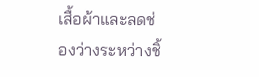เสื้อผ้าและลดช่องว่างระหว่างชิ้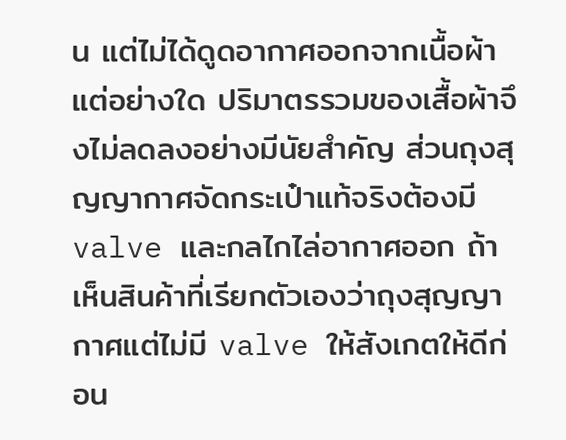น แต่ไม่ได้ดูดอากาศออกจากเนื้อผ้าแต่อย่างใด ปริมาตรรวมของเสื้อผ้าจึงไม่ลดลงอย่างมีนัยสำคัญ ส่วนถุงสุญญากาศจัดกระเป๋าแท้จริงต้องมี valve และกลไกไล่อากาศออก ถ้าเห็นสินค้าที่เรียกตัวเองว่าถุงสุญญากาศแต่ไม่มี valve ให้สังเกตให้ดีก่อน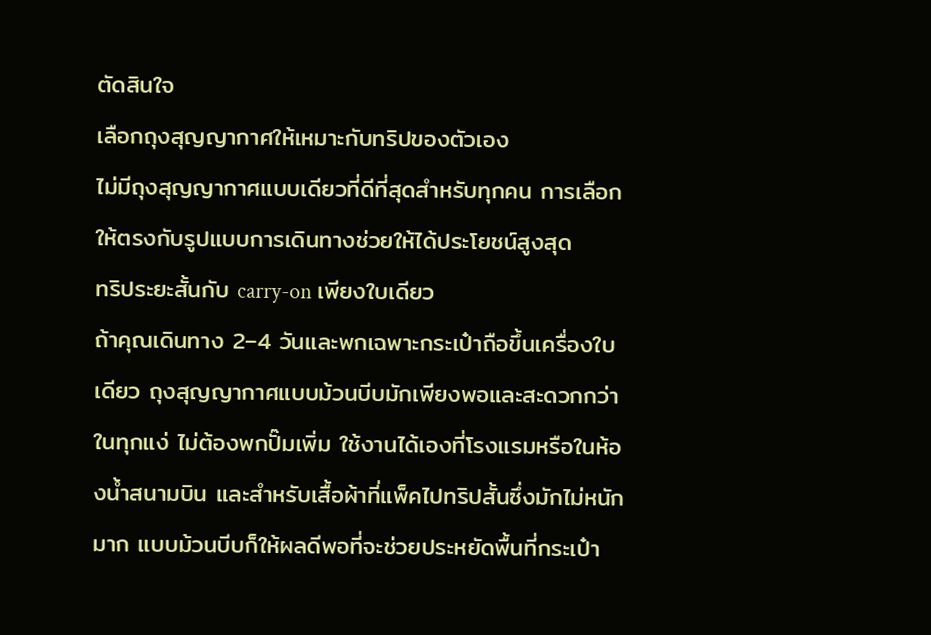ตัดสินใจ
เลือกถุงสุญญากาศให้เหมาะกับทริปของตัวเอง
ไม่มีถุงสุญญากาศแบบเดียวที่ดีที่สุดสำหรับทุกคน การเลือกให้ตรงกับรูปแบบการเดินทางช่วยให้ได้ประโยชน์สูงสุด
ทริประยะสั้นกับ carry-on เพียงใบเดียว
ถ้าคุณเดินทาง 2–4 วันและพกเฉพาะกระเป๋าถือขึ้นเครื่องใบเดียว ถุงสุญญากาศแบบม้วนบีบมักเพียงพอและสะดวกกว่าในทุกแง่ ไม่ต้องพกปั๊มเพิ่ม ใช้งานได้เองที่โรงแรมหรือในห้องน้ำสนามบิน และสำหรับเสื้อผ้าที่แพ็คไปทริปสั้นซึ่งมักไม่หนักมาก แบบม้วนบีบก็ให้ผลดีพอที่จะช่วยประหยัดพื้นที่กระเป๋า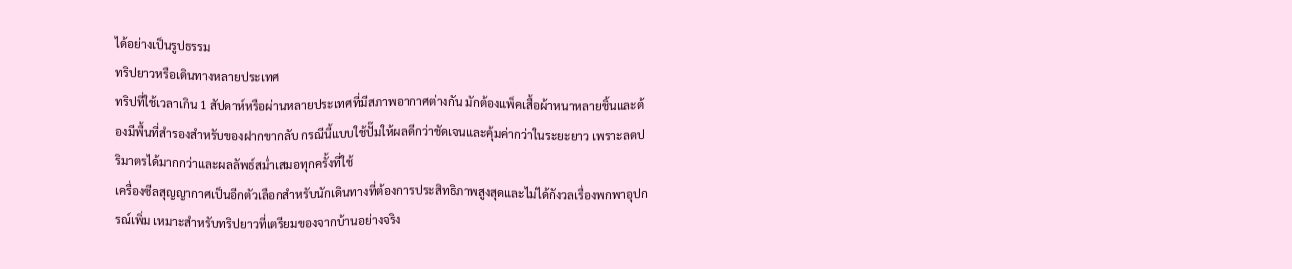ได้อย่างเป็นรูปธรรม
ทริปยาวหรือเดินทางหลายประเทศ
ทริปที่ใช้เวลาเกิน 1 สัปดาห์หรือผ่านหลายประเทศที่มีสภาพอากาศต่างกัน มักต้องแพ็คเสื้อผ้าหนาหลายชิ้นและต้องมีพื้นที่สำรองสำหรับของฝากขากลับ กรณีนี้แบบใช้ปั๊มให้ผลดีกว่าชัดเจนและคุ้มค่ากว่าในระยะยาว เพราะลดปริมาตรได้มากกว่าและผลลัพธ์สม่ำเสมอทุกครั้งที่ใช้
เครื่องซีลสุญญากาศเป็นอีกตัวเลือกสำหรับนักเดินทางที่ต้องการประสิทธิภาพสูงสุดและไม่ได้กังวลเรื่องพกพาอุปกรณ์เพิ่ม เหมาะสำหรับทริปยาวที่เตรียมของจากบ้านอย่างจริง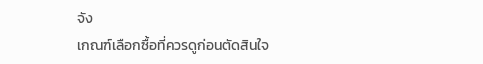จัง
เกณฑ์เลือกซื้อที่ควรดูก่อนตัดสินใจ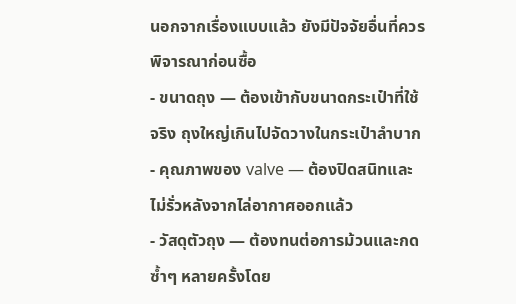นอกจากเรื่องแบบแล้ว ยังมีปัจจัยอื่นที่ควรพิจารณาก่อนซื้อ
- ขนาดถุง — ต้องเข้ากับขนาดกระเป๋าที่ใช้จริง ถุงใหญ่เกินไปจัดวางในกระเป๋าลำบาก
- คุณภาพของ valve — ต้องปิดสนิทและไม่รั่วหลังจากไล่อากาศออกแล้ว
- วัสดุตัวถุง — ต้องทนต่อการม้วนและกดซ้ำๆ หลายครั้งโดย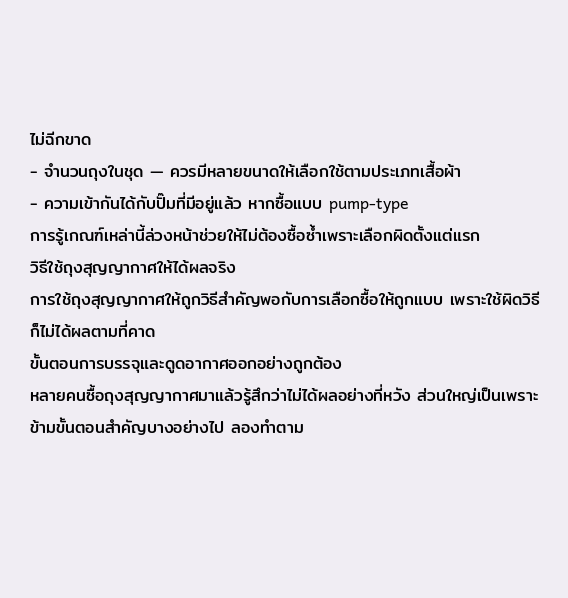ไม่ฉีกขาด
- จำนวนถุงในชุด — ควรมีหลายขนาดให้เลือกใช้ตามประเภทเสื้อผ้า
- ความเข้ากันได้กับปั๊มที่มีอยู่แล้ว หากซื้อแบบ pump-type
การรู้เกณฑ์เหล่านี้ล่วงหน้าช่วยให้ไม่ต้องซื้อซ้ำเพราะเลือกผิดตั้งแต่แรก
วิธีใช้ถุงสุญญากาศให้ได้ผลจริง
การใช้ถุงสุญญากาศให้ถูกวิธีสำคัญพอกับการเลือกซื้อให้ถูกแบบ เพราะใช้ผิดวิธีก็ไม่ได้ผลตามที่คาด
ขั้นตอนการบรรจุและดูดอากาศออกอย่างถูกต้อง
หลายคนซื้อถุงสุญญากาศมาแล้วรู้สึกว่าไม่ได้ผลอย่างที่หวัง ส่วนใหญ่เป็นเพราะข้ามขั้นตอนสำคัญบางอย่างไป ลองทำตาม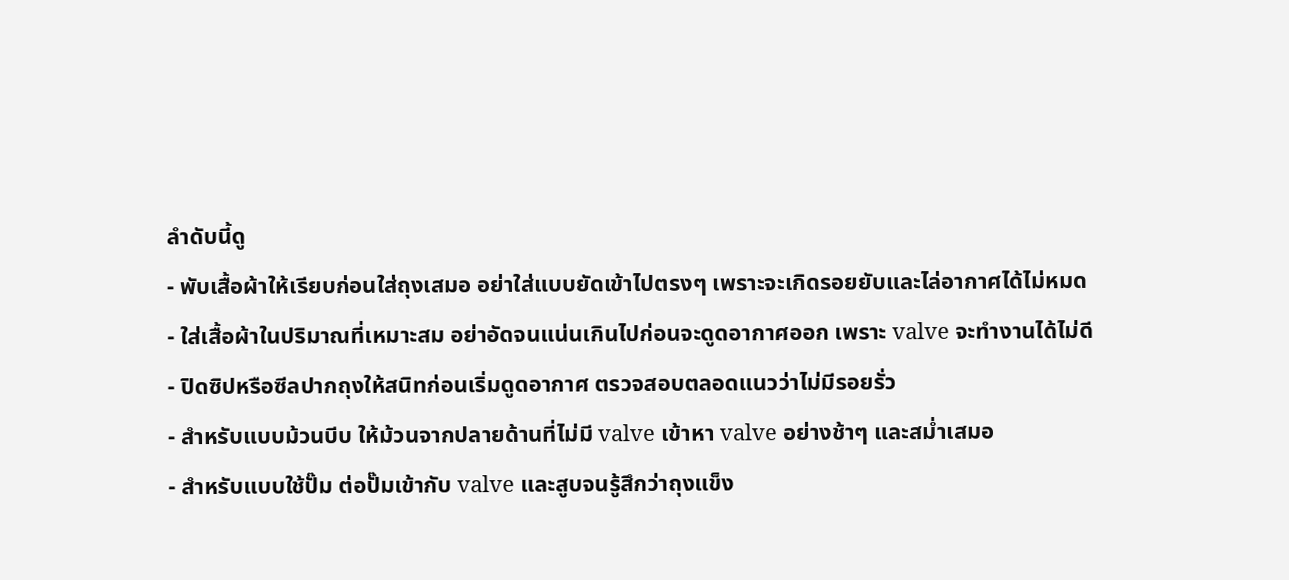ลำดับนี้ดู
- พับเสื้อผ้าให้เรียบก่อนใส่ถุงเสมอ อย่าใส่แบบยัดเข้าไปตรงๆ เพราะจะเกิดรอยยับและไล่อากาศได้ไม่หมด
- ใส่เสื้อผ้าในปริมาณที่เหมาะสม อย่าอัดจนแน่นเกินไปก่อนจะดูดอากาศออก เพราะ valve จะทำงานได้ไม่ดี
- ปิดซิปหรือซีลปากถุงให้สนิทก่อนเริ่มดูดอากาศ ตรวจสอบตลอดแนวว่าไม่มีรอยรั่ว
- สำหรับแบบม้วนบีบ ให้ม้วนจากปลายด้านที่ไม่มี valve เข้าหา valve อย่างช้าๆ และสม่ำเสมอ
- สำหรับแบบใช้ปั๊ม ต่อปั๊มเข้ากับ valve และสูบจนรู้สึกว่าถุงแข็ง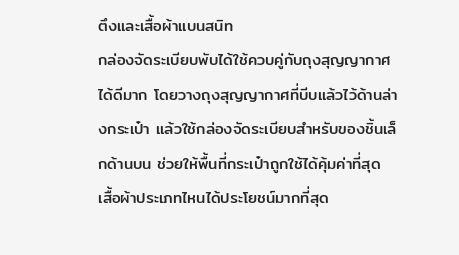ตึงและเสื้อผ้าแบนสนิท
กล่องจัดระเบียบพับได้ใช้ควบคู่กับถุงสุญญากาศได้ดีมาก โดยวางถุงสุญญากาศที่บีบแล้วไว้ด้านล่างกระเป๋า แล้วใช้กล่องจัดระเบียบสำหรับของชิ้นเล็กด้านบน ช่วยให้พื้นที่กระเป๋าถูกใช้ได้คุ้มค่าที่สุด
เสื้อผ้าประเภทไหนได้ประโยชน์มากที่สุด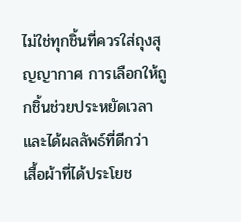ไม่ใช่ทุกชิ้นที่ควรใส่ถุงสุญญากาศ การเลือกให้ถูกชิ้นช่วยประหยัดเวลาและได้ผลลัพธ์ที่ดีกว่า
เสื้อผ้าที่ได้ประโยช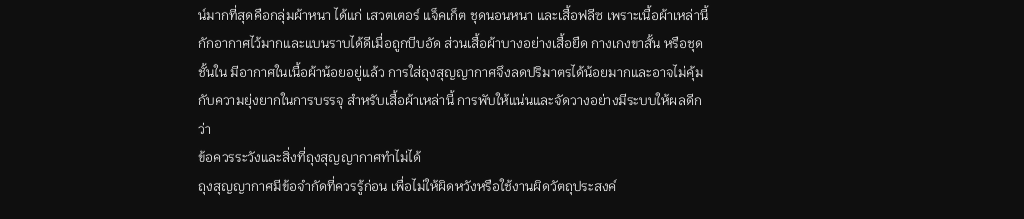น์มากที่สุดคือกลุ่มผ้าหนา ได้แก่ เสวตเตอร์ แจ็คเก็ต ชุดนอนหนา และเสื้อฟลีซ เพราะเนื้อผ้าเหล่านี้กักอากาศไว้มากและแบนราบได้ดีเมื่อถูกบีบอัด ส่วนเสื้อผ้าบางอย่างเสื้อยืด กางเกงขาสั้น หรือชุดชั้นใน มีอากาศในเนื้อผ้าน้อยอยู่แล้ว การใส่ถุงสุญญากาศจึงลดปริมาตรได้น้อยมากและอาจไม่คุ้มกับความยุ่งยากในการบรรจุ สำหรับเสื้อผ้าเหล่านี้ การพับให้แน่นและจัดวางอย่างมีระบบให้ผลดีกว่า
ข้อควรระวังและสิ่งที่ถุงสุญญากาศทำไม่ได้
ถุงสุญญากาศมีข้อจำกัดที่ควรรู้ก่อน เพื่อไม่ให้ผิดหวังหรือใช้งานผิดวัตถุประสงค์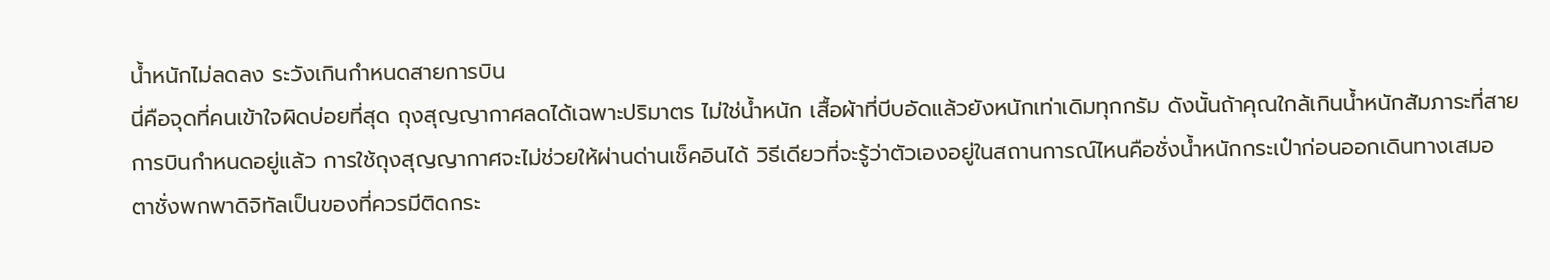น้ำหนักไม่ลดลง ระวังเกินกำหนดสายการบิน
นี่คือจุดที่คนเข้าใจผิดบ่อยที่สุด ถุงสุญญากาศลดได้เฉพาะปริมาตร ไม่ใช่น้ำหนัก เสื้อผ้าที่บีบอัดแล้วยังหนักเท่าเดิมทุกกรัม ดังนั้นถ้าคุณใกล้เกินน้ำหนักสัมภาระที่สายการบินกำหนดอยู่แล้ว การใช้ถุงสุญญากาศจะไม่ช่วยให้ผ่านด่านเช็คอินได้ วิธีเดียวที่จะรู้ว่าตัวเองอยู่ในสถานการณ์ไหนคือชั่งน้ำหนักกระเป๋าก่อนออกเดินทางเสมอ
ตาชั่งพกพาดิจิทัลเป็นของที่ควรมีติดกระ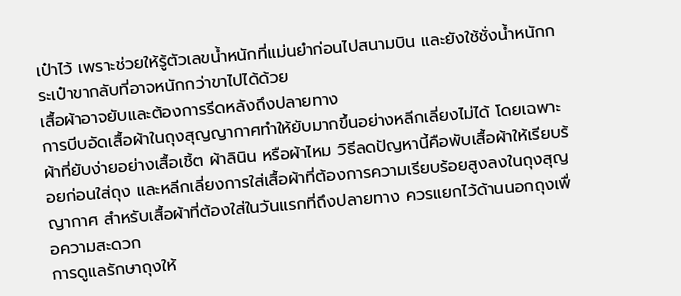เป๋าไว้ เพราะช่วยให้รู้ตัวเลขน้ำหนักที่แม่นยำก่อนไปสนามบิน และยังใช้ชั่งน้ำหนักกระเป๋าขากลับที่อาจหนักกว่าขาไปได้ด้วย
เสื้อผ้าอาจยับและต้องการรีดหลังถึงปลายทาง
การบีบอัดเสื้อผ้าในถุงสุญญากาศทำให้ยับมากขึ้นอย่างหลีกเลี่ยงไม่ได้ โดยเฉพาะผ้าที่ยับง่ายอย่างเสื้อเชิ้ต ผ้าลินิน หรือผ้าไหม วิธีลดปัญหานี้คือพับเสื้อผ้าให้เรียบร้อยก่อนใส่ถุง และหลีกเลี่ยงการใส่เสื้อผ้าที่ต้องการความเรียบร้อยสูงลงในถุงสุญญากาศ สำหรับเสื้อผ้าที่ต้องใส่ในวันแรกที่ถึงปลายทาง ควรแยกไว้ด้านนอกถุงเพื่อความสะดวก
การดูแลรักษาถุงให้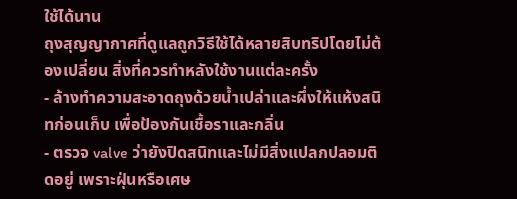ใช้ได้นาน
ถุงสุญญากาศที่ดูแลถูกวิธีใช้ได้หลายสิบทริปโดยไม่ต้องเปลี่ยน สิ่งที่ควรทำหลังใช้งานแต่ละครั้ง
- ล้างทำความสะอาดถุงด้วยน้ำเปล่าและผึ่งให้แห้งสนิทก่อนเก็บ เพื่อป้องกันเชื้อราและกลิ่น
- ตรวจ valve ว่ายังปิดสนิทและไม่มีสิ่งแปลกปลอมติดอยู่ เพราะฝุ่นหรือเศษ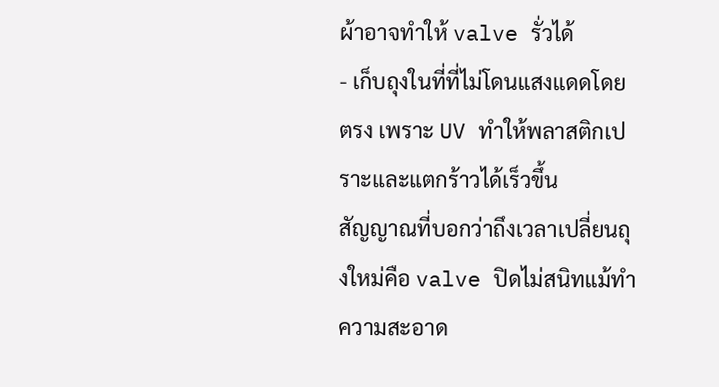ผ้าอาจทำให้ valve รั่วได้
- เก็บถุงในที่ที่ไม่โดนแสงแดดโดยตรง เพราะ UV ทำให้พลาสติกเปราะและแตกร้าวได้เร็วขึ้น
สัญญาณที่บอกว่าถึงเวลาเปลี่ยนถุงใหม่คือ valve ปิดไม่สนิทแม้ทำความสะอาด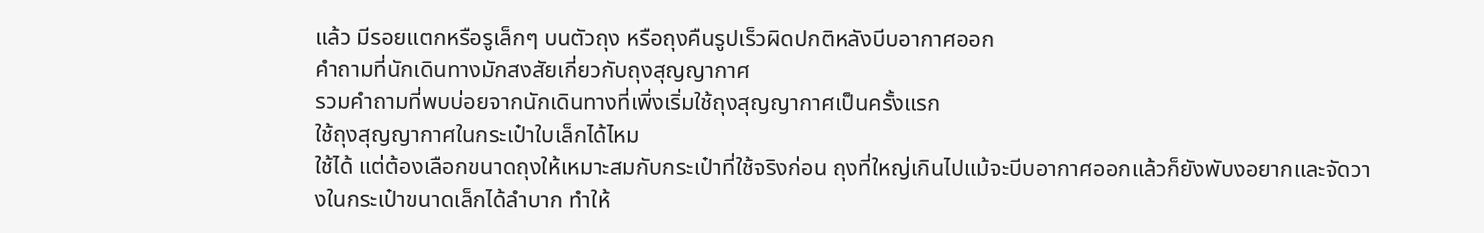แล้ว มีรอยแตกหรือรูเล็กๆ บนตัวถุง หรือถุงคืนรูปเร็วผิดปกติหลังบีบอากาศออก
คำถามที่นักเดินทางมักสงสัยเกี่ยวกับถุงสุญญากาศ
รวมคำถามที่พบบ่อยจากนักเดินทางที่เพิ่งเริ่มใช้ถุงสุญญากาศเป็นครั้งแรก
ใช้ถุงสุญญากาศในกระเป๋าใบเล็กได้ไหม
ใช้ได้ แต่ต้องเลือกขนาดถุงให้เหมาะสมกับกระเป๋าที่ใช้จริงก่อน ถุงที่ใหญ่เกินไปแม้จะบีบอากาศออกแล้วก็ยังพับงอยากและจัดวางในกระเป๋าขนาดเล็กได้ลำบาก ทำให้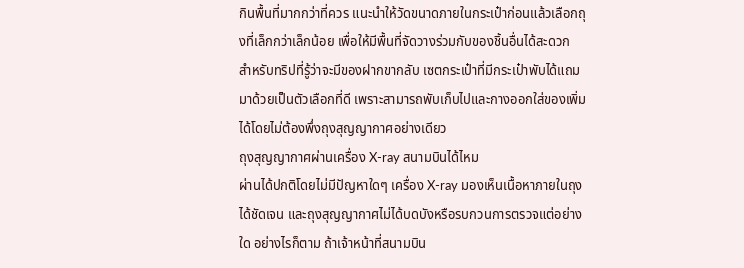กินพื้นที่มากกว่าที่ควร แนะนำให้วัดขนาดภายในกระเป๋าก่อนแล้วเลือกถุงที่เล็กกว่าเล็กน้อย เพื่อให้มีพื้นที่จัดวางร่วมกับของชิ้นอื่นได้สะดวก
สำหรับทริปที่รู้ว่าจะมีของฝากขากลับ เซตกระเป๋าที่มีกระเป๋าพับได้แถมมาด้วยเป็นตัวเลือกที่ดี เพราะสามารถพับเก็บไปและกางออกใส่ของเพิ่มได้โดยไม่ต้องพึ่งถุงสุญญากาศอย่างเดียว
ถุงสุญญากาศผ่านเครื่อง X-ray สนามบินได้ไหม
ผ่านได้ปกติโดยไม่มีปัญหาใดๆ เครื่อง X-ray มองเห็นเนื้อหาภายในถุงได้ชัดเจน และถุงสุญญากาศไม่ได้บดบังหรือรบกวนการตรวจแต่อย่างใด อย่างไรก็ตาม ถ้าเจ้าหน้าที่สนามบิน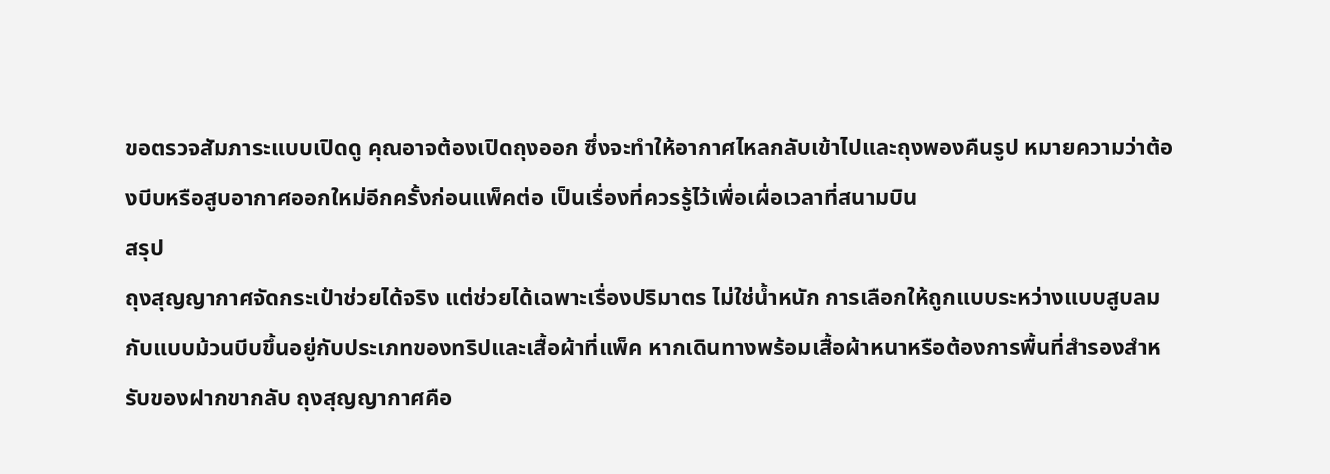ขอตรวจสัมภาระแบบเปิดดู คุณอาจต้องเปิดถุงออก ซึ่งจะทำให้อากาศไหลกลับเข้าไปและถุงพองคืนรูป หมายความว่าต้องบีบหรือสูบอากาศออกใหม่อีกครั้งก่อนแพ็คต่อ เป็นเรื่องที่ควรรู้ไว้เพื่อเผื่อเวลาที่สนามบิน
สรุป
ถุงสุญญากาศจัดกระเป๋าช่วยได้จริง แต่ช่วยได้เฉพาะเรื่องปริมาตร ไม่ใช่น้ำหนัก การเลือกให้ถูกแบบระหว่างแบบสูบลมกับแบบม้วนบีบขึ้นอยู่กับประเภทของทริปและเสื้อผ้าที่แพ็ค หากเดินทางพร้อมเสื้อผ้าหนาหรือต้องการพื้นที่สำรองสำหรับของฝากขากลับ ถุงสุญญากาศคือ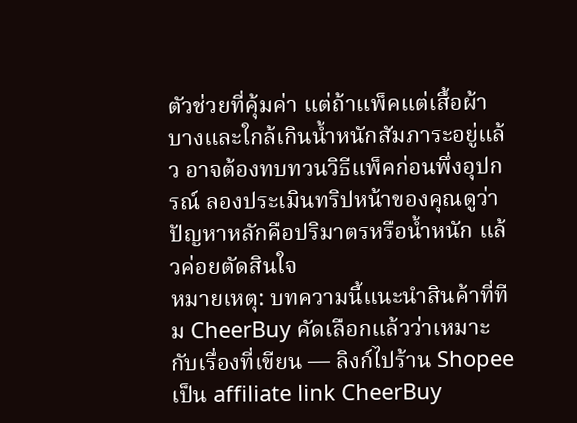ตัวช่วยที่คุ้มค่า แต่ถ้าแพ็คแต่เสื้อผ้าบางและใกล้เกินน้ำหนักสัมภาระอยู่แล้ว อาจต้องทบทวนวิธีแพ็คก่อนพึ่งอุปกรณ์ ลองประเมินทริปหน้าของคุณดูว่าปัญหาหลักคือปริมาตรหรือน้ำหนัก แล้วค่อยตัดสินใจ
หมายเหตุ: บทความนี้แนะนำสินค้าที่ทีม CheerBuy คัดเลือกแล้วว่าเหมาะกับเรื่องที่เขียน — ลิงก์ไปร้าน Shopee เป็น affiliate link CheerBuy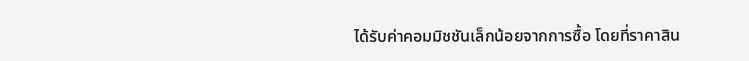ได้รับค่าคอมมิชชันเล็กน้อยจากการซื้อ โดยที่ราคาสิน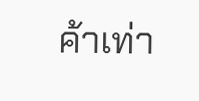ค้าเท่า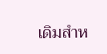เดิมสำห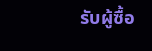รับผู้ซื้อ